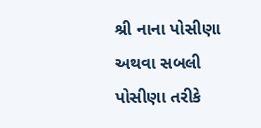શ્રી નાના પોસીણા અથવા સબલી પોસીણા તરીકે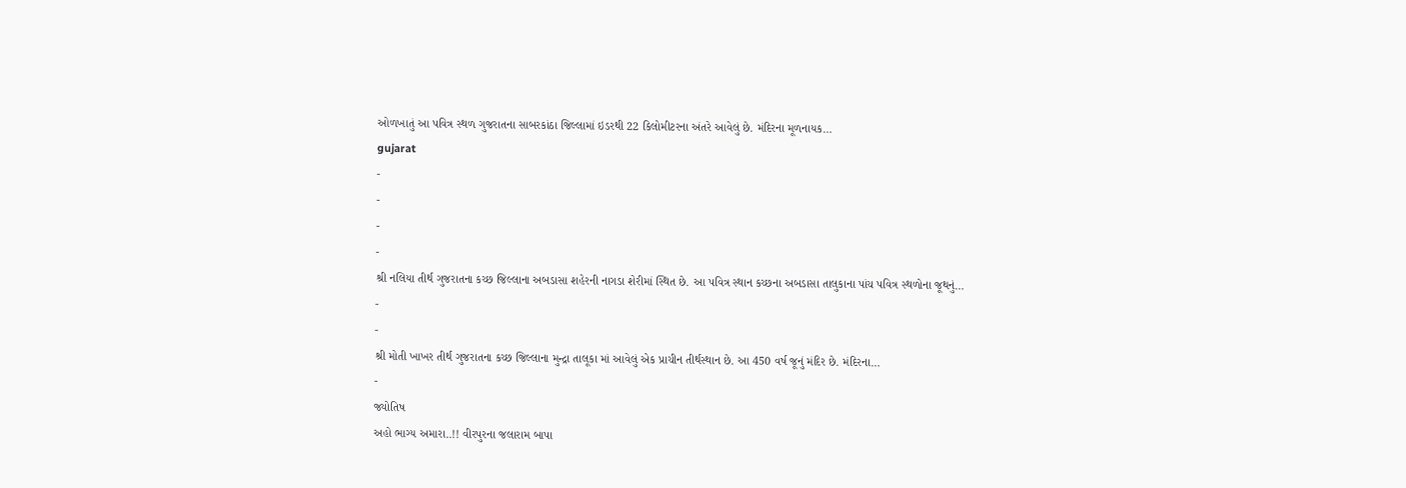ઓળખાતું આ પવિત્ર સ્થળ ગુજરાતના સાબરકાંઠા જિલ્લામાં ઇડરથી 22 કિલોમીટરના અંતરે આવેલું છે. મંદિરના મૂળનાયક…
gujarat
-
-
-
-
શ્રી નલિયા તીર્થ ગુજરાતના કચ્છ જિલ્લાના અબડાસા શહેરની નાગડા શેરીમાં સ્થિત છે. આ પવિત્ર સ્થાન કચ્છના અબડાસા તાલુકાના પાંચ પવિત્ર સ્થળોના જૂથનું…
-
-
શ્રી મોતી ખાખર તીર્થ ગુજરાતના કચ્છ જિલ્લાના મુન્દ્રા તાલૂકા માં આવેલું એક પ્રાચીન તીર્થસ્થાન છે. આ 450 વર્ષ જૂનું મંદિર છે. મંદિરના…
-
જ્યોતિષ
અહો ભાગ્ય અમારા..!! વીરપુરના જલારામ બાપા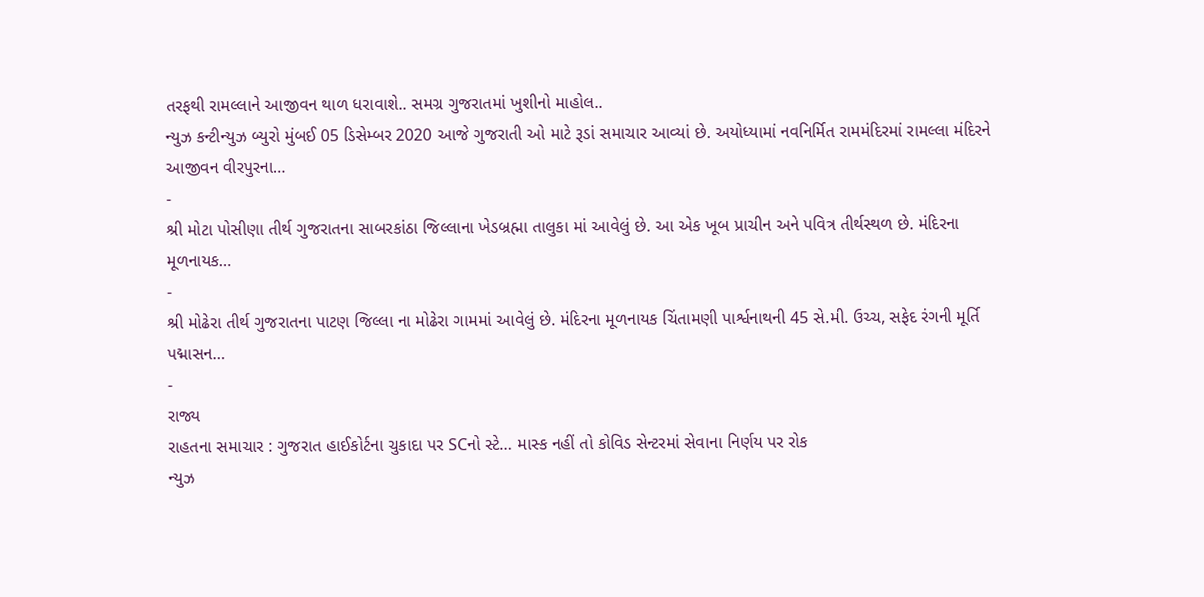તરફથી રામલ્લાને આજીવન થાળ ધરાવાશે.. સમગ્ર ગુજરાતમાં ખુશીનો માહોલ..
ન્યુઝ કન્ટીન્યુઝ બ્યુરો મુંબઈ 05 ડિસેમ્બર 2020 આજે ગુજરાતી ઓ માટે રૂડાં સમાચાર આવ્યાં છે. અયોધ્યામાં નવનિર્મિત રામમંદિરમાં રામલ્લા મંદિરને આજીવન વીરપુરના…
-
શ્રી મોટા પોસીણા તીર્થ ગુજરાતના સાબરકાંઠા જિલ્લાના ખેડબ્રહ્મા તાલુકા માં આવેલું છે. આ એક ખૂબ પ્રાચીન અને પવિત્ર તીર્થસ્થળ છે. મંદિરના મૂળનાયક…
-
શ્રી મોઢેરા તીર્થ ગુજરાતના પાટણ જિલ્લા ના મોઢેરા ગામમાં આવેલું છે. મંદિરના મૂળનાયક ચિંતામણી પાર્શ્વનાથની 45 સે.મી. ઉચ્ચ, સફેદ રંગની મૂર્તિ પદ્માસન…
-
રાજ્ય
રાહતના સમાચાર : ગુજરાત હાઈકોર્ટના ચુકાદા પર SCનો સ્ટે… માસ્ક નહીં તો કોવિડ સેન્ટરમાં સેવાના નિર્ણય પર રોક
ન્યુઝ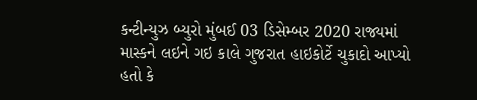કન્ટીન્યુઝ બ્યુરો મુંબઈ 03 ડિસેમ્બર 2020 રાજ્યમાં માસ્કને લઇને ગઇ કાલે ગુજરાત હાઇકોર્ટે ચુકાદો આપ્યો હતો કે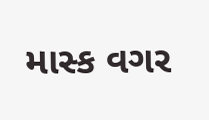માસ્ક વગર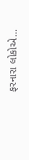ફરનારા લોકોએ…